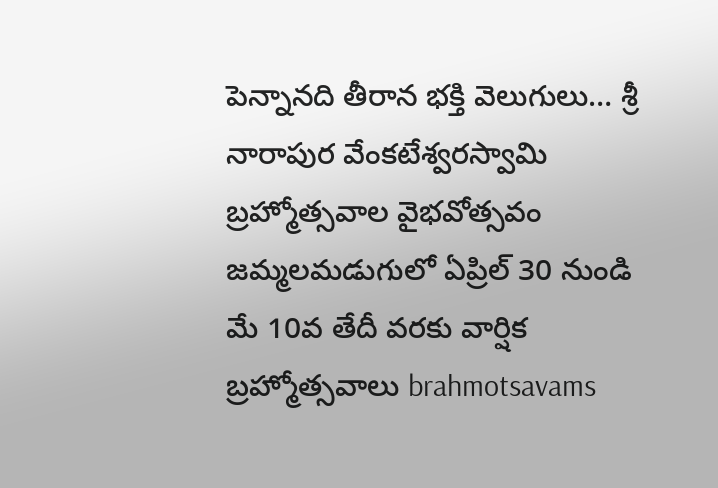పెన్నానది తీరాన భక్తి వెలుగులు… శ్రీ నారాపుర వేంకటేశ్వరస్వామి బ్రహ్మోత్సవాల వైభవోత్సవం జమ్మలమడుగులో ఏప్రిల్ 30 నుండి మే 10వ తేదీ వరకు వార్షిక బ్రహ్మోత్సవాలు brahmotsavams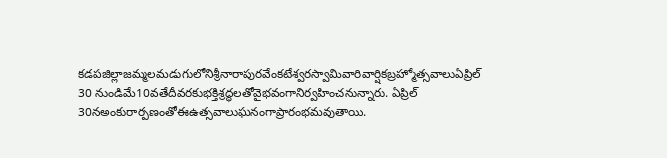కడపజిల్లాజమ్మలమడుగులోనిశ్రీనారాపురవేంకటేశ్వరస్వామివారివార్షికబ్రహ్మోత్సవాలుఏప్రిల్ 30 నుండిమే10వతేదీవరకుభక్తిశ్రద్ధలతోవైభవంగానిర్వహించనున్నారు. ఏప్రిల్ 30నఅంకురార్పణంతోఈఉత్సవాలుఘనంగాప్రారంభమవుతాయి.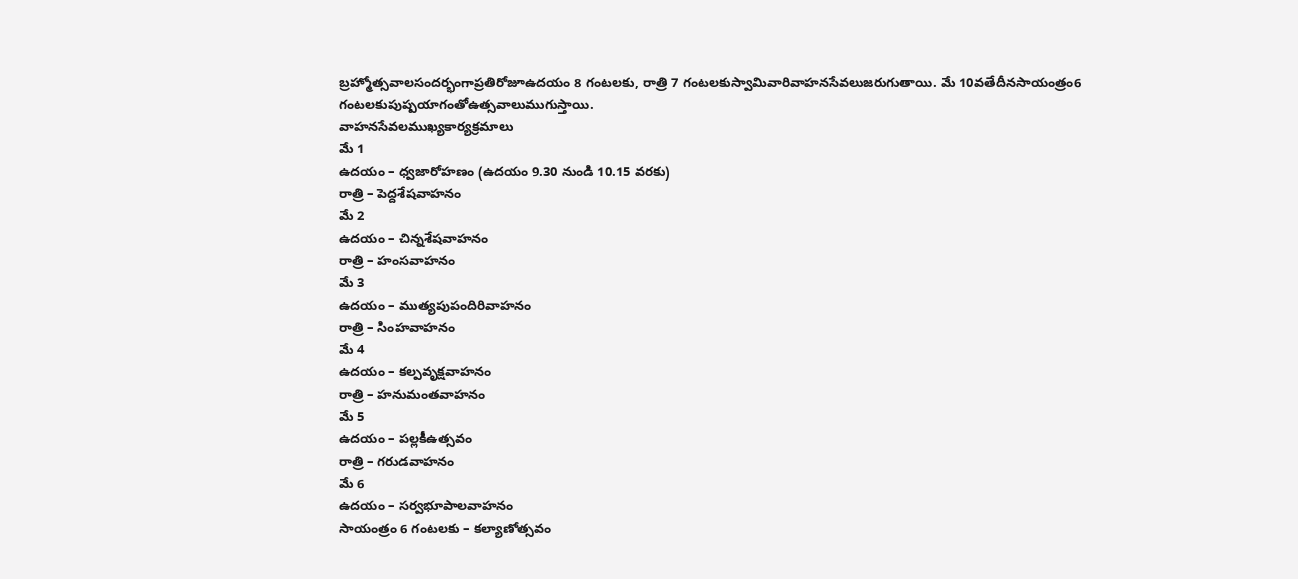బ్రహ్మోత్సవాలసందర్భంగాప్రతిరోజూఉదయం 8 గంటలకు, రాత్రి 7 గంటలకుస్వామివారివాహనసేవలుజరుగుతాయి. మే 10వతేదీనసాయంత్రం6 గంటలకుపుష్పయాగంతోఉత్సవాలుముగుస్తాయి.
వాహనసేవలముఖ్యకార్యక్రమాలు
మే 1
ఉదయం – ధ్వజారోహణం (ఉదయం 9.30 నుండి 10.15 వరకు)
రాత్రి – పెద్దశేషవాహనం
మే 2
ఉదయం – చిన్నశేషవాహనం
రాత్రి – హంసవాహనం
మే 3
ఉదయం – ముత్యపుపందిరివాహనం
రాత్రి – సింహవాహనం
మే 4
ఉదయం – కల్పవృక్షవాహనం
రాత్రి – హనుమంతవాహనం
మే 5
ఉదయం – పల్లకీఉత్సవం
రాత్రి – గరుడవాహనం
మే 6
ఉదయం – సర్వభూపాలవాహనం
సాయంత్రం 6 గంటలకు – కల్యాణోత్సవం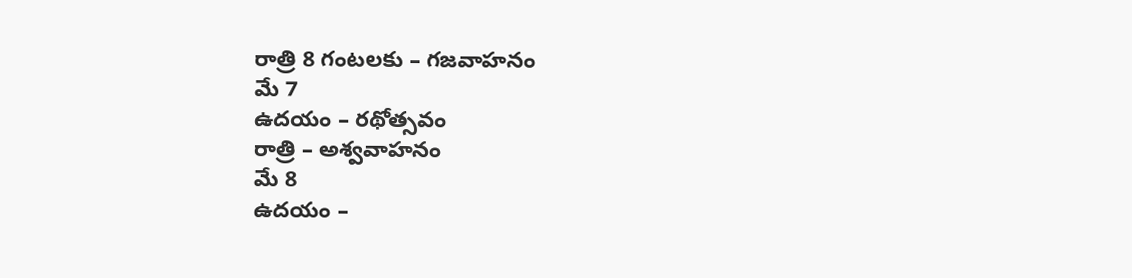రాత్రి 8 గంటలకు – గజవాహనం
మే 7
ఉదయం – రథోత్సవం
రాత్రి – అశ్వవాహనం
మే 8
ఉదయం –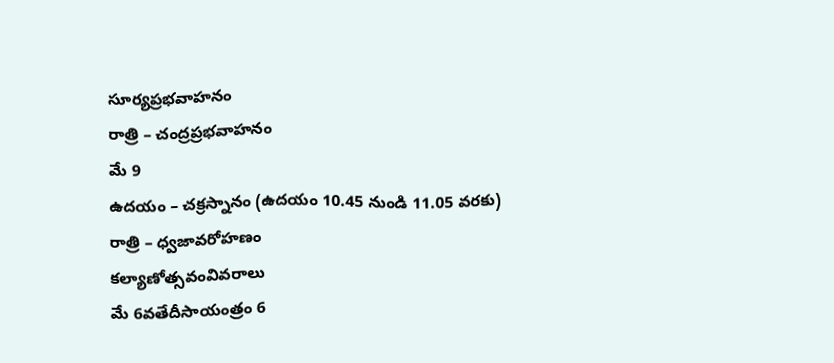సూర్యప్రభవాహనం
రాత్రి – చంద్రప్రభవాహనం
మే 9
ఉదయం – చక్రస్నానం (ఉదయం 10.45 నుండి 11.05 వరకు)
రాత్రి – ధ్వజావరోహణం
కల్యాణోత్సవంవివరాలు
మే 6వతేదీసాయంత్రం 6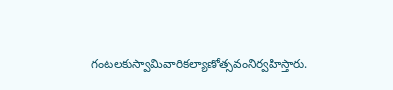గంటలకుస్వామివారికల్యాణోత్సవంనిర్వహిస్తారు.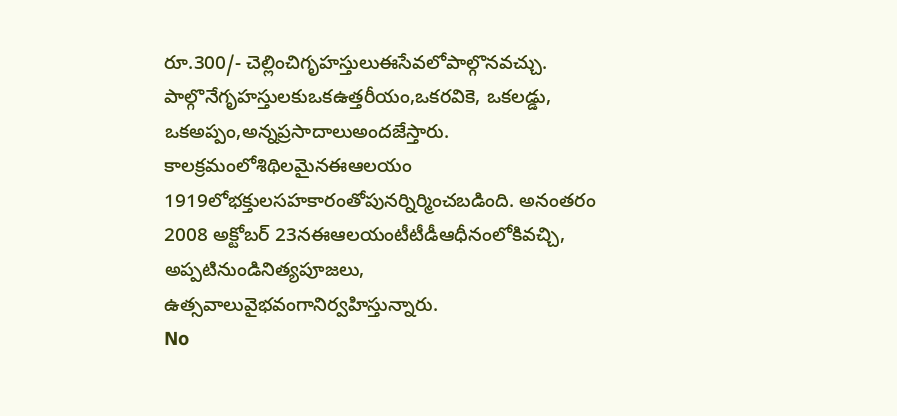రూ.300/- చెల్లించిగృహస్తులుఈసేవలోపాల్గొనవచ్చు. పాల్గొనేగృహస్తులకుఒకఉత్తరీయం,ఒకరవికె, ఒకలడ్డు, ఒకఅప్పం,అన్నప్రసాదాలుఅందజేస్తారు.
కాలక్రమంలోశిథిలమైనఈఆలయం 1919లోభక్తులసహకారంతోపునర్నిర్మించబడింది. అనంతరం 2008 అక్టోబర్ 23నఈఆలయంటీటీడీఆధీనంలోకివచ్చి, అప్పటినుండినిత్యపూజలు, ఉత్సవాలువైభవంగానిర్వహిస్తున్నారు.
No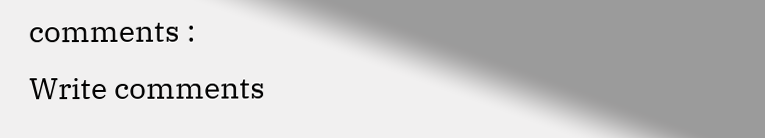comments :
Write comments